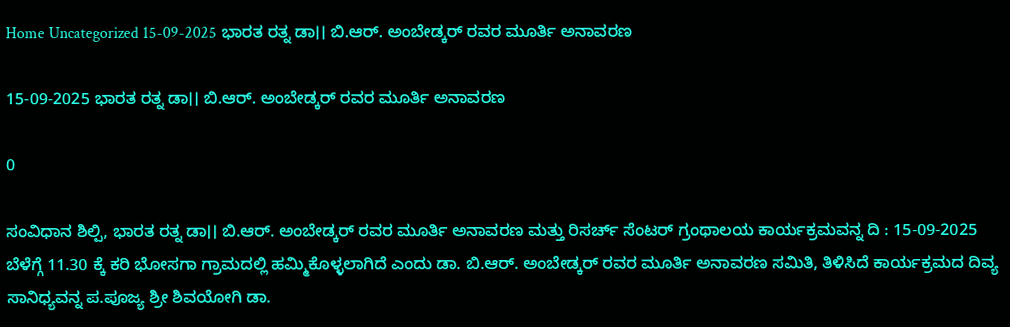Home Uncategorized 15-09-2025 ಭಾರತ ರತ್ನ ಡಾ।। ಬಿ.ಆರ್. ಅಂಬೇಡ್ಕರ್ ರವರ ಮೂರ್ತಿ ಅನಾವರಣ

15-09-2025 ಭಾರತ ರತ್ನ ಡಾ।। ಬಿ.ಆರ್. ಅಂಬೇಡ್ಕರ್ ರವರ ಮೂರ್ತಿ ಅನಾವರಣ

0

ಸಂವಿಧಾನ ಶಿಲ್ಪಿ, ಭಾರತ ರತ್ನ ಡಾ।। ಬಿ.ಆರ್. ಅಂಬೇಡ್ಕರ್ ರವರ ಮೂರ್ತಿ ಅನಾವರಣ ಮತ್ತು ರಿಸರ್ಚ್ ಸೆಂಟರ್ ಗ್ರಂಥಾಲಯ ಕಾರ್ಯಕ್ರಮವನ್ನ ದಿ : 15-09-2025 ಬೆಳೆಗ್ಗೆ 11.30 ಕ್ಕೆ ಕರಿ ಭೋಸಗಾ ಗ್ರಾಮದಲ್ಲಿ ಹಮ್ಮಿಕೊಳ್ಳಲಾಗಿದೆ ಎಂದು ಡಾ. ಬಿ.ಆರ್. ಅಂಬೇಡ್ಕರ್ ರವರ ಮೂರ್ತಿ ಅನಾವರಣ ಸಮಿತಿ, ತಿಳಿಸಿದೆ ಕಾರ್ಯಕ್ರಮದ ದಿವ್ಯ ಸಾನಿಧ್ಯವನ್ನ ಪ.ಪೂಜ್ಯ ಶ್ರೀ ಶಿವಯೋಗಿ ಡಾ.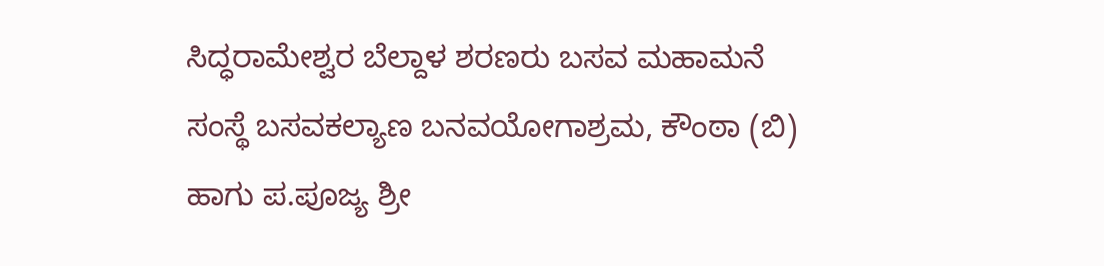ಸಿದ್ಧರಾಮೇಶ್ವರ ಬೆಲ್ದಾಳ ಶರಣರು ಬಸವ ಮಹಾಮನೆ ಸಂಸ್ಥೆ ಬಸವಕಲ್ಯಾಣ ಬನವಯೋಗಾಶ್ರಮ, ಕೌಂಠಾ (ಬಿ) ಹಾಗು ಪ.ಪೂಜ್ಯ ಶ್ರೀ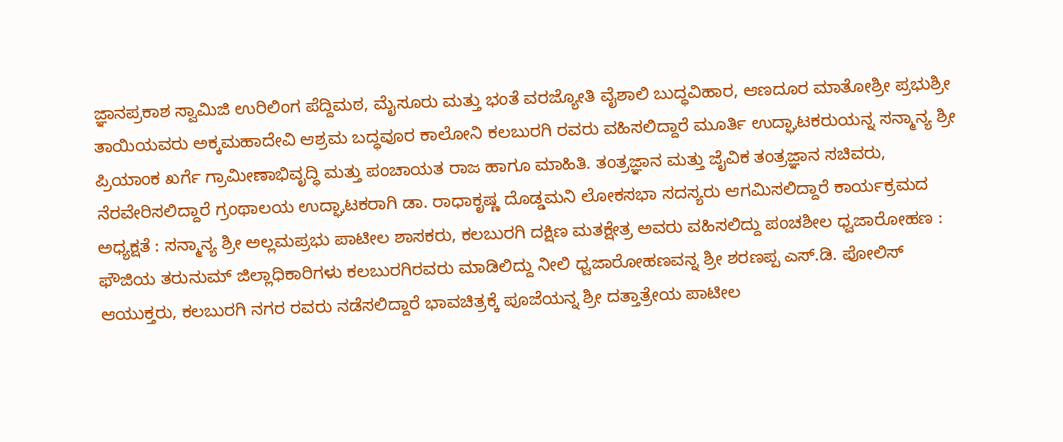ಜ್ಞಾನಪ್ರಕಾಶ ಸ್ವಾಮಿಜಿ ಉರಿಲಿಂಗ ಪೆದ್ದಿಮಠ, ಮೈಸೂರು ಮತ್ತು ಭಂತೆ ವರಜ್ಯೋತಿ ವೈಶಾಲಿ ಬುದ್ಧವಿಹಾರ, ಆಣದೂರ ಮಾತೋಶ್ರೀ ಪ್ರಭುಶ್ರೀ ತಾಯಿಯವರು ಅಕ್ಕಮಹಾದೇವಿ ಆಶ್ರಮ ಬದ್ಧವೂರ ಕಾಲೋನಿ ಕಲಬುರಗಿ ರವರು ವಹಿಸಲಿದ್ದಾರೆ ಮೂರ್ತಿ ಉದ್ಘಾಟಕರುಯನ್ನ ಸನ್ಮಾನ್ಯ ಶ್ರೀ ಪ್ರಿಯಾಂಕ ಖರ್ಗೆ ಗ್ರಾಮೀಣಾಭಿವೃದ್ಧಿ ಮತ್ತು ಪಂಚಾಯತ ರಾಜ ಹಾಗೂ ಮಾಹಿತಿ. ತಂತ್ರಜ್ಞಾನ ಮತ್ತು ಜೈವಿಕ ತಂತ್ರಜ್ಞಾನ ಸಚಿವರು, ನೆರವೇರಿಸಲಿದ್ದಾರೆ ಗ್ರಂಥಾಲಯ ಉದ್ಘಾಟಕರಾಗಿ ಡಾ. ರಾಧಾಕೃಷ್ಣ ದೊಡ್ಡಮನಿ ಲೋಕಸಭಾ ಸದಸ್ಯರು ಆಗಮಿಸಲಿದ್ದಾರೆ ಕಾರ್ಯಕ್ರಮದ ಅಧ್ಯಕ್ಷತೆ : ಸನ್ಮಾನ್ಯ ಶ್ರೀ ಅಲ್ಲಮಪ್ರಭು ಪಾಟೀಲ ಶಾಸಕರು, ಕಲಬುರಗಿ ದಕ್ಷಿಣ ಮತಕ್ಷೇತ್ರ ಅವರು ವಹಿಸಲಿದ್ದು ಪಂಚಶೀಲ ಧ್ವಜಾರೋಹಣ : ಫೌಜಿಯ ತರುನುಮ್ ಜಿಲ್ಲಾಧಿಕಾರಿಗಳು ಕಲಬುರಗಿರವರು ಮಾಡಿಲಿದ್ದು ನೀಲಿ ಧ್ವಜಾರೋಹಣವನ್ನ ಶ್ರೀ ಶರಣಪ್ಪ ಎಸ್.ಡಿ. ಪೋಲಿಸ್ ಆಯುಕ್ತರು, ಕಲಬುರಗಿ ನಗರ ರವರು ನಡೆಸಲಿದ್ದಾರೆ ಭಾವಚಿತ್ರಕ್ಕೆ ಪೂಜೆಯನ್ನ ಶ್ರೀ ದತ್ತಾತ್ರೇಯ ಪಾಟೀಲ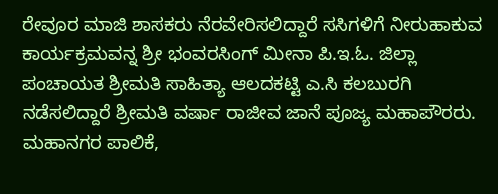ರೇವೂರ ಮಾಜಿ ಶಾಸಕರು ನೆರವೇರಿಸಲಿದ್ದಾರೆ ಸಸಿಗಳಿಗೆ ನೀರುಹಾಕುವ ಕಾರ್ಯಕ್ರಮವನ್ನ ಶ್ರೀ ಭಂವರಸಿಂಗ್ ಮೀನಾ ಪಿ.ಇ.ಓ. ಜಿಲ್ಲಾ ಪಂಚಾಯತ ಶ್ರೀಮತಿ ಸಾಹಿತ್ಯಾ ಆಲದಕಟ್ಟಿ ಎ.ಸಿ ಕಲಬುರಗಿ ನಡೆಸಲಿದ್ದಾರೆ ಶ್ರೀಮತಿ ವರ್ಷಾ ರಾಜೀವ ಜಾನೆ ಪೂಜ್ಯ ಮಹಾಪೌರರು. ಮಹಾನಗರ ಪಾಲಿಕೆ,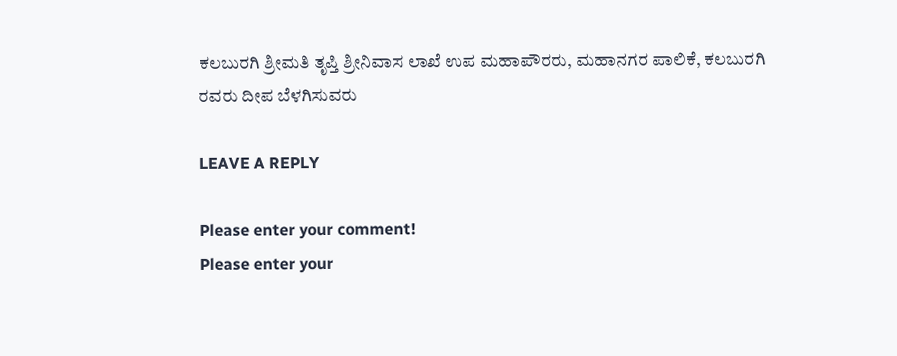ಕಲಬುರಗಿ ಶ್ರೀಮತಿ ತೃಪ್ತಿ ಶ್ರೀನಿವಾಸ ಲಾಖೆ ಉಪ ಮಹಾಪೌರರು, ಮಹಾನಗರ ಪಾಲಿಕೆ, ಕಲಬುರಗಿ ರವರು ದೀಪ ಬೆಳಗಿಸುವರು

LEAVE A REPLY

Please enter your comment!
Please enter your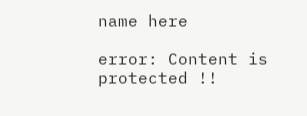name here

error: Content is protected !!